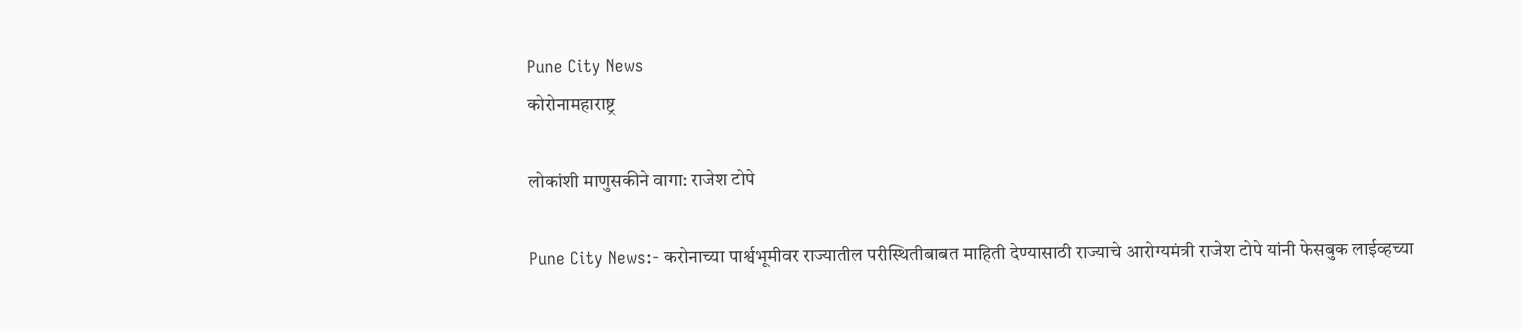Pune City News
कोरोनामहाराष्ट्र

लोकांशी माणुसकीने वागा: राजेश टोपे

Pune City News:- करोनाच्या पार्श्वभूमीवर राज्यातील परीस्थितीबाबत माहिती देण्यासाठी राज्याचे आरोग्यमंत्री राजेश टोपे यांनी फेसबुक लाईव्हच्या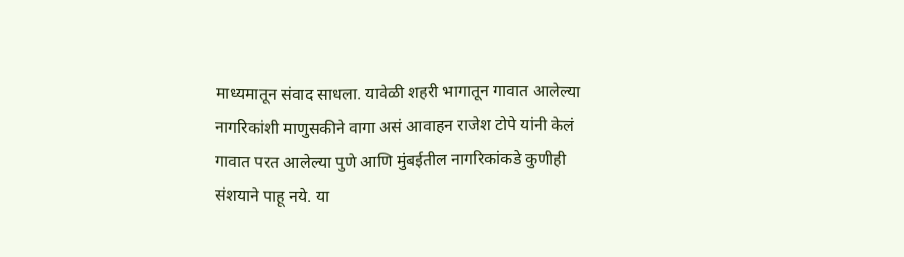माध्यमातून संवाद साधला. यावेळी शहरी भागातून गावात आलेल्या नागरिकांशी माणुसकीने वागा असं आवाहन राजेश टोपे यांनी केलं गावात परत आलेल्या पुणे आणि मुंबईतील नागरिकांकडे कुणीही संशयाने पाहू नये. या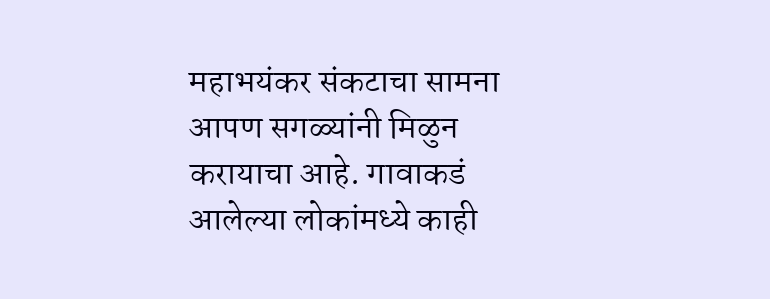महाभयंकर संकटाचा सामना आपण सगळ्यांनी मिळुन करायाचा आहे. गावाकडं आलेल्या लोकांमध्ये काही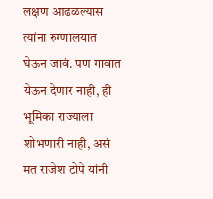लक्षण आढळल्यास त्यांना रुग्णालयात घेऊन जावं. पण गावात येऊन देणार नाही, ही भूमिका राज्याला शोभणारी नाही, असं मत राजेश टोपे यांनी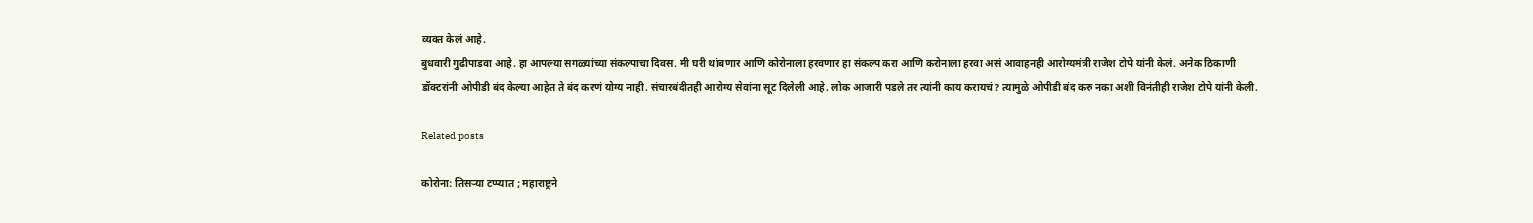व्यक्त केलं आहे.
बुधवारी गुढीपाडवा आहे. हा आपल्या सगळ्यांच्या संकल्पाचा दिवस. मी घरी थांबणार आणि कोरोनाला हरवणार हा संकल्प करा आणि करोनाला हरवा असं आवाहनही आरोग्यमंत्री राजेश टोपे यांनी केलं. अनेक ठिकाणी डॉक्टरांनी ओपीडी बंद केल्या आहेत ते बंद करणं योग्य नाही. संचारबंदीतही आरोग्य सेवांना सूट दिलेली आहे. लोक आजारी पडले तर त्यांनी काय करायचं? त्यामुळे ओपीडी बंद करु नका अशी विनंतीही राजेश टोपे यांनी केली.

Related posts

कोरोना: तिसऱ्या टप्प्यात ; महाराष्ट्रने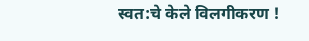स्वत:चे केले विलगीकरण !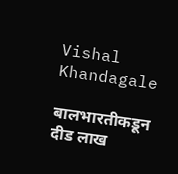Vishal Khandagale

बालभारतीकडून दीड लाख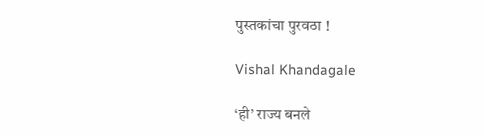पुस्तकांचा पुरवठा !

Vishal Khandagale

‘ही’ राज्य बनले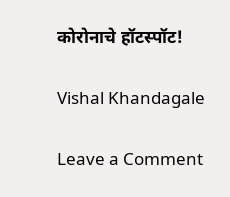कोरोनाचे हॉटस्पॉट!

Vishal Khandagale

Leave a Comment